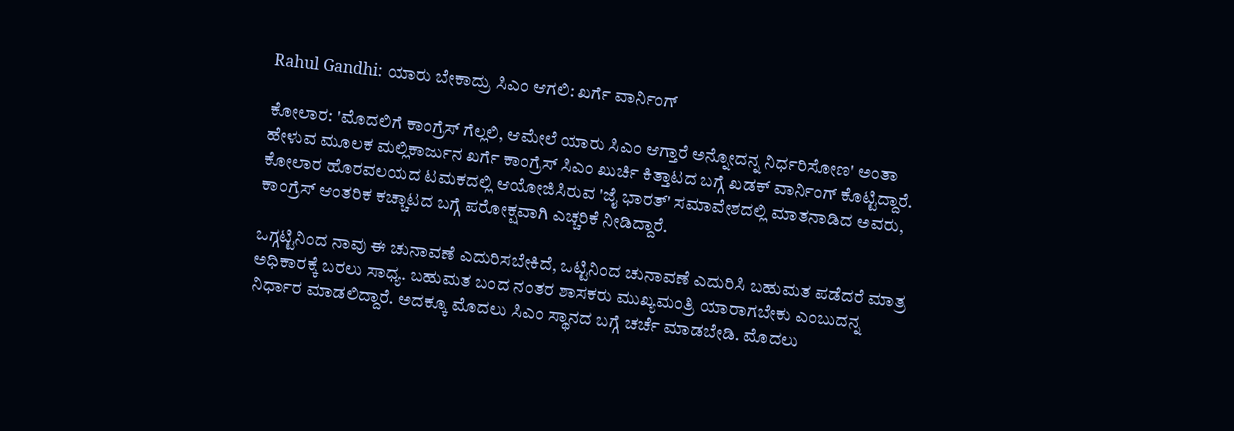Rahul Gandhi: ಯಾರು ಬೇಕಾದ್ರು ಸಿಎಂ ಆಗಲಿ: ಖರ್ಗೆ ವಾರ್ನಿಂಗ್

ಕೋಲಾರ: 'ಮೊದಲಿಗೆ ಕಾಂಗ್ರೆಸ್ ಗೆಲ್ಲಲಿ, ಆಮೇಲೆ ಯಾರು ಸಿಎಂ ಆಗ್ತಾರೆ ಅನ್ನೋದನ್ನ ನಿರ್ಧರಿಸೋಣ' ಅಂತಾ ಹೇಳುವ ಮೂಲಕ ಮಲ್ಲಿಕಾರ್ಜುನ ಖರ್ಗೆ ಕಾಂಗ್ರೆಸ್ ಸಿಎಂ ಖುರ್ಚಿ ಕಿತ್ತಾಟದ ಬಗ್ಗೆ ಖಡಕ್ ವಾರ್ನಿಂಗ್ ಕೊಟ್ಟಿದ್ದಾರೆ. ಕೋಲಾರ ಹೊರವಲಯದ ಟಮಕದಲ್ಲಿ ಆಯೋಜಿಸಿರುವ 'ಜೈ ಭಾರತ್‌' ಸಮಾವೇಶದಲ್ಲಿ ಮಾತನಾಡಿದ ಅವರು, ಕಾಂಗ್ರೆಸ್ ಆಂತರಿಕ ಕಚ್ಚಾಟದ ಬಗ್ಗೆ ಪರೋಕ್ಷವಾಗಿ ಎಚ್ಚರಿಕೆ ನೀಡಿದ್ದಾರೆ.

ಒಗ್ಗಟ್ಟಿನಿಂದ ನಾವು ಈ ಚುನಾವಣೆ ಎದುರಿಸಬೇಕಿದೆ, ಒಟ್ಟಿನಿಂದ ಚುನಾವಣೆ ಎದುರಿಸಿ ಬಹುಮತ ಪಡೆದರೆ ಮಾತ್ರ ಅಧಿಕಾರಕ್ಕೆ ಬರಲು ಸಾಧ್ಯ. ಬಹುಮತ ಬಂದ ನಂತರ ಶಾಸಕರು ಮುಖ್ಯಮಂತ್ರಿ ಯಾರಾಗಬೇಕು ಎಂಬುದನ್ನ ನಿರ್ಧಾರ ಮಾಡಲಿದ್ದಾರೆ. ಅದಕ್ಕೂ ಮೊದಲು ಸಿಎಂ ಸ್ಥಾನದ ಬಗ್ಗೆ ಚರ್ಚೆ ಮಾಡಬೇಡಿ. ಮೊದಲು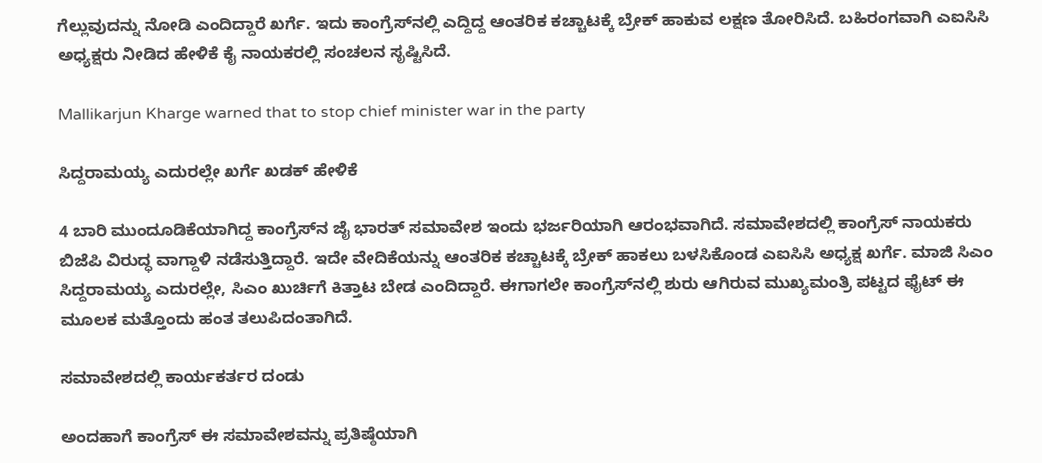ಗೆಲ್ಲುವುದನ್ನು ನೋಡಿ ಎಂದಿದ್ದಾರೆ ಖರ್ಗೆ. ಇದು ಕಾಂಗ್ರೆಸ್‌ನಲ್ಲಿ ಎದ್ದಿದ್ದ ಆಂತರಿಕ ಕಚ್ಚಾಟಕ್ಕೆ ಬ್ರೇಕ್ ಹಾಕುವ ಲಕ್ಷಣ ತೋರಿಸಿದೆ. ಬಹಿರಂಗವಾಗಿ ಎಐಸಿಸಿ ಅಧ್ಯಕ್ಷರು ನೀಡಿದ ಹೇಳಿಕೆ ಕೈ ನಾಯಕರಲ್ಲಿ ಸಂಚಲನ ಸೃಷ್ಟಿಸಿದೆ.

Mallikarjun Kharge warned that to stop chief minister war in the party

ಸಿದ್ದರಾಮಯ್ಯ ಎದುರಲ್ಲೇ ಖರ್ಗೆ ಖಡಕ್ ಹೇಳಿಕೆ

4 ಬಾರಿ ಮುಂದೂಡಿಕೆಯಾಗಿದ್ದ ಕಾಂಗ್ರೆಸ್‌ನ ಜೈ ಭಾರತ್‌ ಸಮಾವೇಶ ಇಂದು ಭರ್ಜರಿಯಾಗಿ ಆರಂಭವಾಗಿದೆ. ಸಮಾವೇಶದಲ್ಲಿ ಕಾಂಗ್ರೆಸ್ ನಾಯಕರು ಬಿಜೆಪಿ ವಿರುದ್ಧ ವಾಗ್ದಾಳಿ ನಡೆಸುತ್ತಿದ್ದಾರೆ. ಇದೇ ವೇದಿಕೆಯನ್ನು ಆಂತರಿಕ ಕಚ್ಚಾಟಕ್ಕೆ ಬ್ರೇಕ್ ಹಾಕಲು ಬಳಸಿಕೊಂಡ ಎಐಸಿಸಿ ಅಧ್ಯಕ್ಷ ಖರ್ಗೆ. ಮಾಜಿ ಸಿಎಂ ಸಿದ್ದರಾಮಯ್ಯ ಎದುರಲ್ಲೇ, ಸಿಎಂ ಖುರ್ಚಿಗೆ ಕಿತ್ತಾಟ ಬೇಡ ಎಂದಿದ್ದಾರೆ. ಈಗಾಗಲೇ ಕಾಂಗ್ರೆಸ್‌ನಲ್ಲಿ ಶುರು ಆಗಿರುವ ಮುಖ್ಯಮಂತ್ರಿ ಪಟ್ಟದ ಫೈಟ್ ಈ ಮೂಲಕ ಮತ್ತೊಂದು ಹಂತ ತಲುಪಿದಂತಾಗಿದೆ.

ಸಮಾವೇಶದಲ್ಲಿ ಕಾರ್ಯಕರ್ತರ ದಂಡು

ಅಂದಹಾಗೆ ಕಾಂಗ್ರೆಸ್ ಈ ಸಮಾವೇಶವನ್ನು ಪ್ರತಿಷ್ಠೆಯಾಗಿ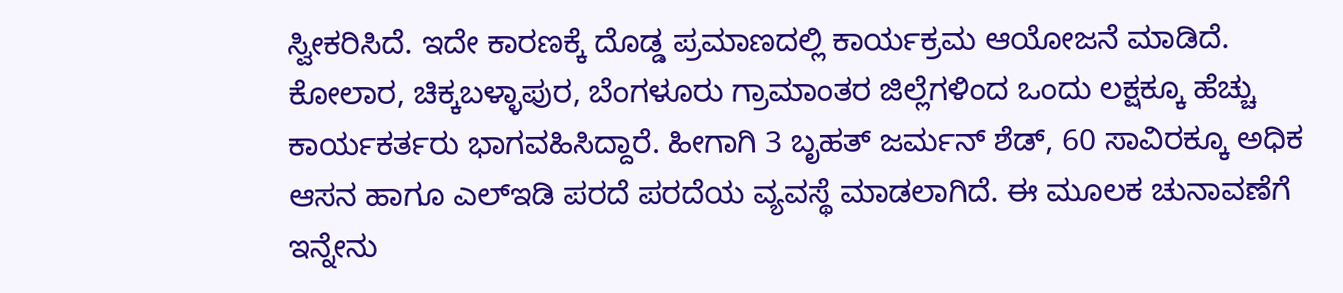ಸ್ವೀಕರಿಸಿದೆ. ಇದೇ ಕಾರಣಕ್ಕೆ ದೊಡ್ಡ ಪ್ರಮಾಣದಲ್ಲಿ ಕಾರ್ಯಕ್ರಮ ಆಯೋಜನೆ ಮಾಡಿದೆ. ಕೋಲಾರ, ಚಿಕ್ಕಬಳ್ಳಾಪುರ, ಬೆಂಗಳೂರು ಗ್ರಾಮಾಂತರ ಜಿಲ್ಲೆಗಳಿಂದ ಒಂದು ಲಕ್ಷಕ್ಕೂ ಹೆಚ್ಚು ಕಾರ್ಯಕರ್ತರು ಭಾಗವಹಿಸಿದ್ದಾರೆ. ಹೀಗಾಗಿ 3 ಬೃಹತ್‌ ಜರ್ಮನ್‌ ಶೆಡ್‌, 60 ಸಾವಿರಕ್ಕೂ ಅಧಿಕ ಆಸನ ಹಾಗೂ ಎಲ್‌ಇಡಿ ಪರದೆ ಪರದೆಯ ವ್ಯವಸ್ಥೆ ಮಾಡಲಾಗಿದೆ. ಈ ಮೂಲಕ ಚುನಾವಣೆಗೆ ಇನ್ನೇನು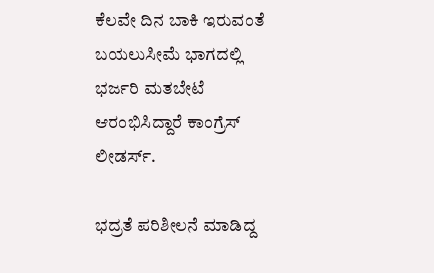ಕೆಲವೇ ದಿನ ಬಾಕಿ ಇರುವಂತೆ ಬಯಲುಸೀಮೆ ಭಾಗದಲ್ಲಿ ಭರ್ಜರಿ ಮತಬೇಟೆ ಆರಂಭಿಸಿದ್ದಾರೆ ಕಾಂಗ್ರೆಸ್ ಲೀಡರ್ಸ್.

ಭದ್ರತೆ ಪರಿಶೀಲನೆ ಮಾಡಿದ್ದ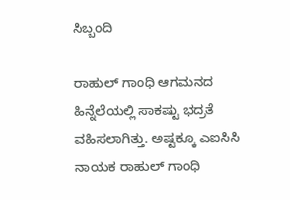ಸಿಬ್ಬಂದಿ

ರಾಹುಲ್ ಗಾಂಧಿ ಆಗಮನದ ಹಿನ್ನೆಲೆಯಲ್ಲಿ ಸಾಕಷ್ಟು ಭದ್ರತೆ ವಹಿಸಲಾಗಿತ್ತು. ಅಷ್ಟಕ್ಕೂ ಎಐಸಿಸಿ ನಾಯಕ ರಾಹುಲ್‌ ಗಾಂಧಿ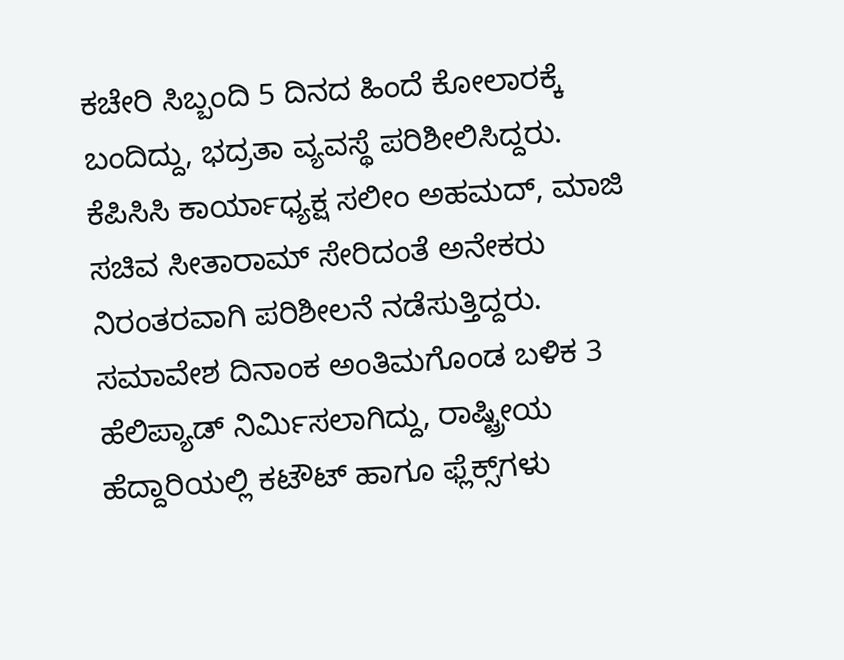ಕಚೇರಿ ಸಿಬ್ಬಂದಿ 5 ದಿನದ ಹಿಂದೆ ಕೋಲಾರಕ್ಕೆ ಬಂದಿದ್ದು, ಭದ್ರತಾ ವ್ಯವಸ್ಥೆ ಪರಿಶೀಲಿಸಿದ್ದರು. ಕೆಪಿಸಿಸಿ ಕಾರ್ಯಾಧ್ಯಕ್ಷ ಸಲೀಂ ಅಹಮದ್‌, ಮಾಜಿ ಸಚಿವ ಸೀತಾರಾಮ್‌ ಸೇರಿದಂತೆ ಅನೇಕರು ನಿರಂತರವಾಗಿ ಪರಿಶೀಲನೆ ನಡೆಸುತ್ತಿದ್ದರು. ಸಮಾವೇಶ ದಿನಾಂಕ ಅಂತಿಮಗೊಂಡ ಬಳಿಕ 3 ಹೆಲಿಪ್ಯಾಡ್‌ ನಿರ್ಮಿಸಲಾಗಿದ್ದು, ರಾಷ್ಟ್ರೀಯ ಹೆದ್ದಾರಿಯಲ್ಲಿ ಕಟೌಟ್‌ ಹಾಗೂ ಫ್ಲೆಕ್ಸ್‌ಗಳು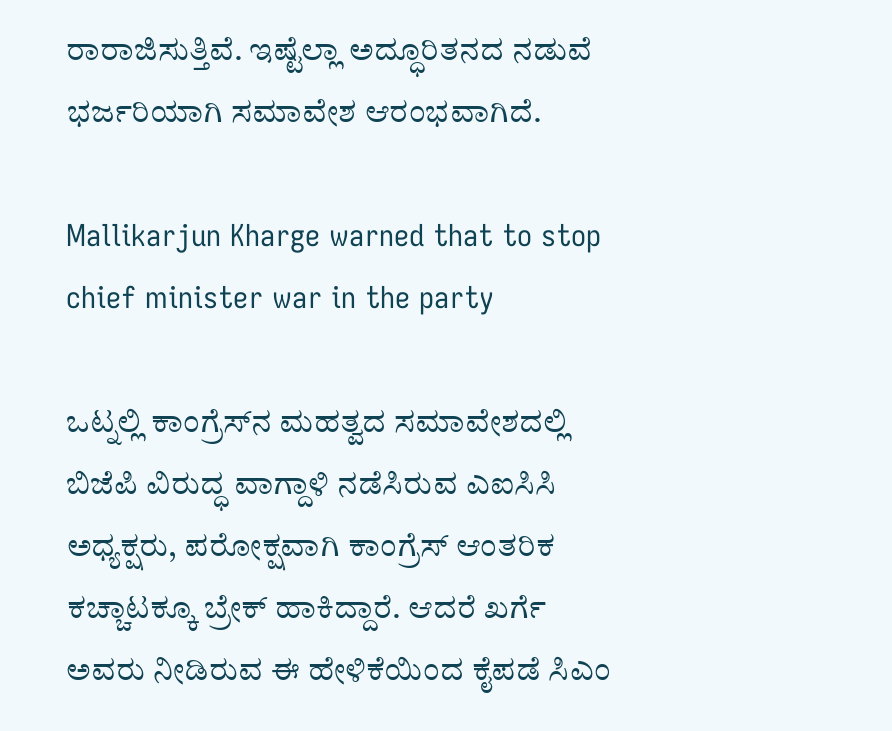ರಾರಾಜಿಸುತ್ತಿವೆ. ಇಷ್ಟೆಲ್ಲಾ ಅದ್ಧೂರಿತನದ ನಡುವೆ ಭರ್ಜರಿಯಾಗಿ ಸಮಾವೇಶ ಆರಂಭವಾಗಿದೆ.

Mallikarjun Kharge warned that to stop chief minister war in the party

ಒಟ್ನಲ್ಲಿ ಕಾಂಗ್ರೆಸ್‌ನ ಮಹತ್ವದ ಸಮಾವೇಶದಲ್ಲಿ ಬಿಜೆಪಿ ವಿರುದ್ಧ ವಾಗ್ದಾಳಿ ನಡೆಸಿರುವ ಎಐಸಿಸಿ ಅಧ್ಯಕ್ಷರು, ಪರೋಕ್ಷವಾಗಿ ಕಾಂಗ್ರೆಸ್ ಆಂತರಿಕ ಕಚ್ಚಾಟಕ್ಕೂ ಬ್ರೇಕ್ ಹಾಕಿದ್ದಾರೆ. ಆದರೆ ಖರ್ಗೆ ಅವರು ನೀಡಿರುವ ಈ ಹೇಳಿಕೆಯಿಂದ ಕೈಪಡೆ ಸಿಎಂ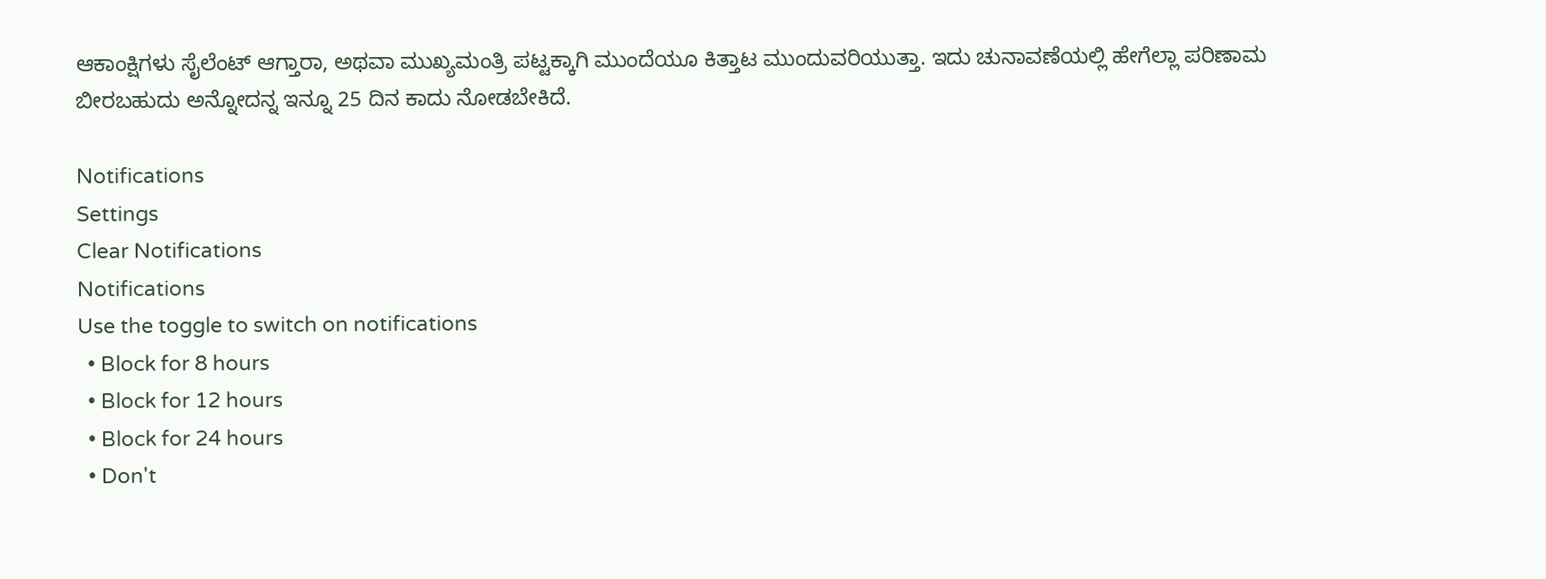ಆಕಾಂಕ್ಷಿಗಳು ಸೈಲೆಂಟ್ ಆಗ್ತಾರಾ, ಅಥವಾ ಮುಖ್ಯಮಂತ್ರಿ ಪಟ್ಟಕ್ಕಾಗಿ ಮುಂದೆಯೂ ಕಿತ್ತಾಟ ಮುಂದುವರಿಯುತ್ತಾ. ಇದು ಚುನಾವಣೆಯಲ್ಲಿ ಹೇಗೆಲ್ಲಾ ಪರಿಣಾಮ ಬೀರಬಹುದು ಅನ್ನೋದನ್ನ ಇನ್ನೂ 25 ದಿನ ಕಾದು ನೋಡಬೇಕಿದೆ.

Notifications
Settings
Clear Notifications
Notifications
Use the toggle to switch on notifications
  • Block for 8 hours
  • Block for 12 hours
  • Block for 24 hours
  • Don't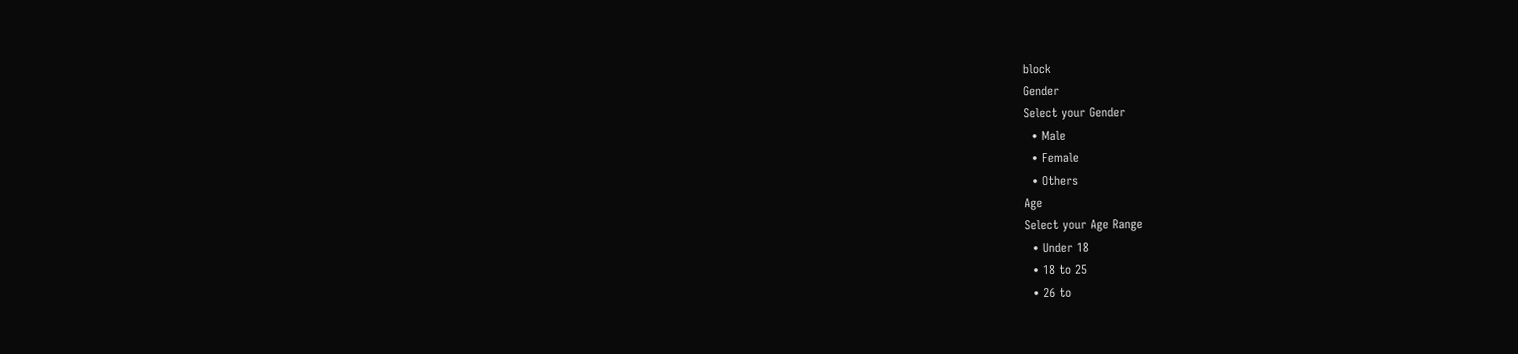block
Gender
Select your Gender
  • Male
  • Female
  • Others
Age
Select your Age Range
  • Under 18
  • 18 to 25
  • 26 to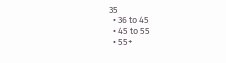35
  • 36 to 45
  • 45 to 55
  • 55+